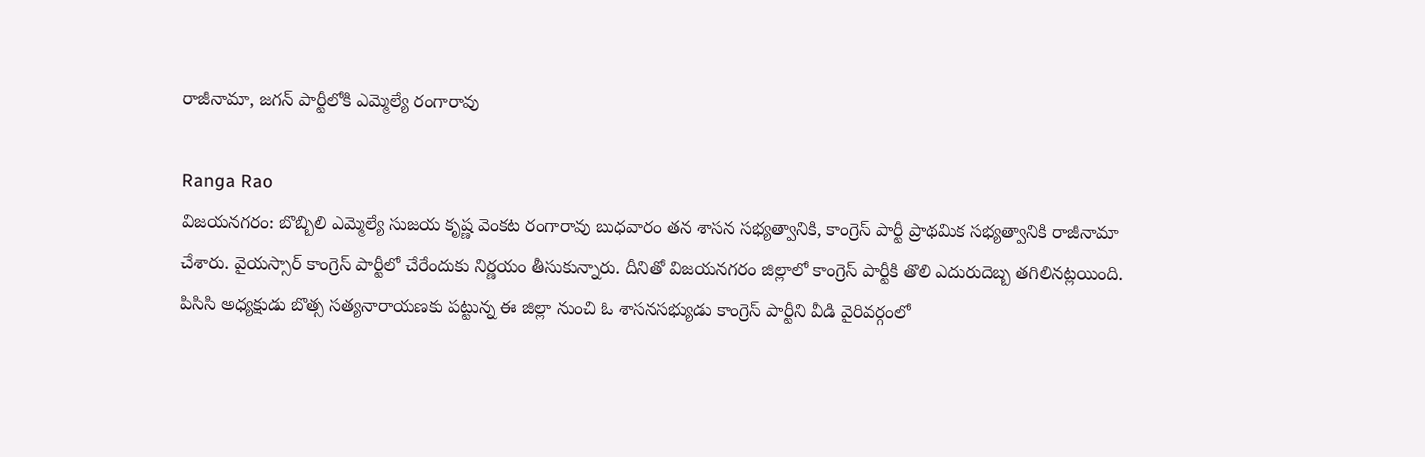రాజీనామా, జగన్ పార్టీలోకి ఎమ్మెల్యే రంగారావు

Ranga Rao
విజయనగరం: బొబ్బిలి ఎమ్మెల్యే సుజయ కృష్ణ వెంకట రంగారావు బుధవారం తన శాసన సభ్యత్వానికి, కాంగ్రెస్ పార్టీ ప్రాథమిక సభ్యత్వానికి రాజీనామా చేశారు. వైయస్సార్ కాంగ్రెస్ పార్టీలో చేరేందుకు నిర్ణయం తీసుకున్నారు. దీనితో విజయనగరం జిల్లాలో కాంగ్రెస్ పార్టీకి తొలి ఎదురుదెబ్బ తగిలినట్లయింది. పిసిసి అధ్యక్షుడు బొత్స సత్యనారాయణకు పట్టున్న ఈ జిల్లా నుంచి ఓ శాసనసభ్యుడు కాంగ్రెస్ పార్టీని వీడి వైరివర్గంలో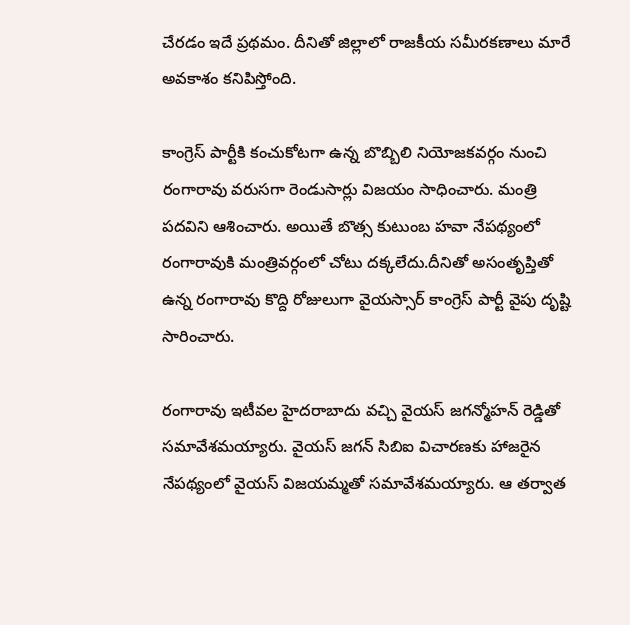చేరడం ఇదే ప్రథమం. దీనితో జిల్లాలో రాజకీయ సమీరకణాలు మారే అవకాశం కనిపిస్తోంది.

కాంగ్రెస్ పార్టీకి కంచుకోటగా ఉన్న బొబ్బిలి నియోజకవర్గం నుంచి రంగారావు వరుసగా రెండుసార్లు విజయం సాధించారు. మంత్రి పదవిని ఆశించారు. అయితే బొత్స కుటుంబ హవా నేపథ్యంలో రంగారావుకి మంత్రివర్గంలో చోటు దక్కలేదు.దీనితో అసంతృప్తితో ఉన్న రంగారావు కొద్ది రోజులుగా వైయస్సార్ కాంగ్రెస్ పార్టీ వైపు దృష్టి సారించారు.

రంగారావు ఇటీవల హైదరాబాదు వచ్చి వైయస్ జగన్మోహన్ రెడ్డితో సమావేశమయ్యారు. వైయస్ జగన్‌ సిబిఐ విచారణకు హాజరైన నేపథ్యంలో వైయస్ విజయమ్మతో సమావేశమయ్యారు. ఆ తర్వాత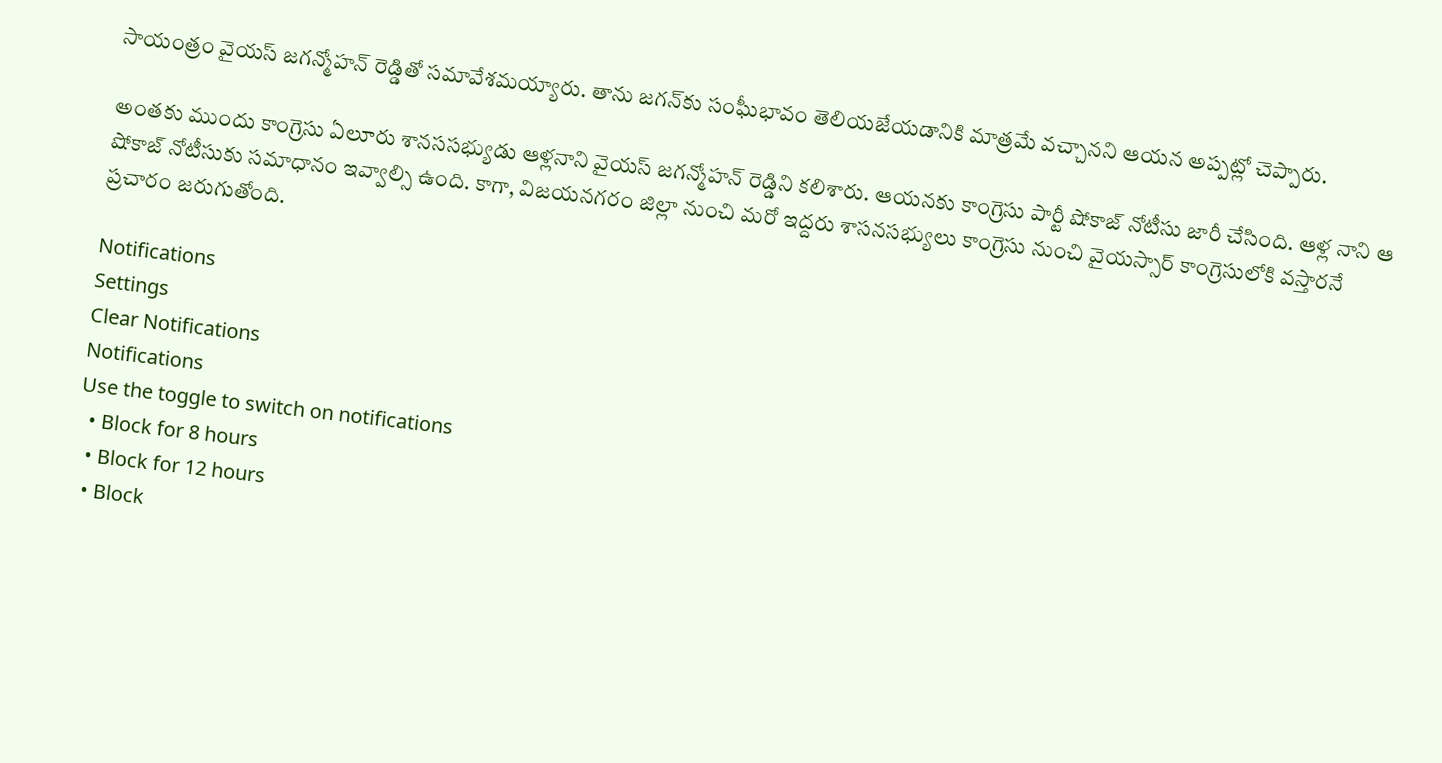సాయంత్రం వైయస్ జగన్మోహన్ రెడ్డితో సమావేశమయ్యారు. తాను జగన్‌కు సంఘీభావం తెలియజేయడానికి మాత్రమే వచ్చానని ఆయన అప్పట్లో చెప్పారు.

అంతకు ముందు కాంగ్రెసు ఏలూరు శానససభ్యుడు ఆళ్లనాని వైయస్ జగన్మోహన్ రెడ్డిని కలిశారు. ఆయనకు కాంగ్రెసు పార్టీ షోకాజ్ నోటీసు జారీ చేసింది. ఆళ్ల నాని ఆ షోకాజ్ నోటీసుకు సమాధానం ఇవ్వాల్సి ఉంది. కాగా, విజయనగరం జిల్లా నుంచి మరో ఇద్దరు శాసనసభ్యులు కాంగ్రెసు నుంచి వైయస్సార్ కాంగ్రెసులోకి వస్తారనే ప్రచారం జరుగుతోంది.

Notifications
Settings
Clear Notifications
Notifications
Use the toggle to switch on notifications
  • Block for 8 hours
  • Block for 12 hours
  • Block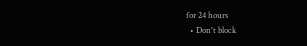for 24 hours
  • Don't block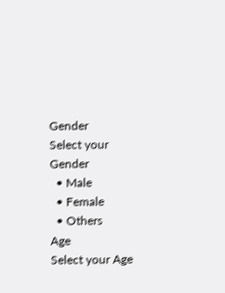Gender
Select your Gender
  • Male
  • Female
  • Others
Age
Select your Age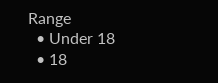Range
  • Under 18
  • 18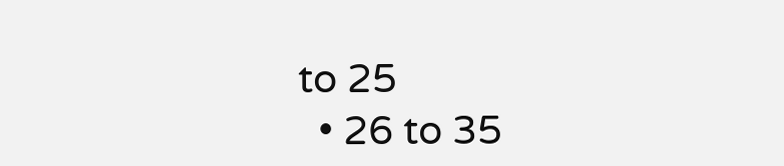to 25
  • 26 to 35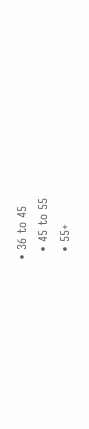• 36 to 45
  • 45 to 55
  • 55+